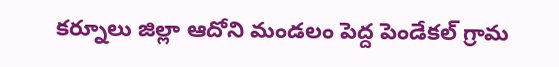కర్నూలు జిల్లా ఆదోని మండలం పెద్ద పెండేకల్ గ్రామ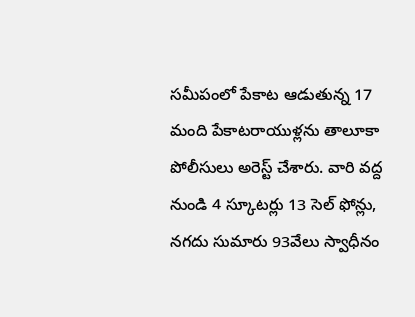సమీపంలో పేకాట ఆడుతున్న 17 మంది పేకాటరాయుళ్లను తాలూకా పోలీసులు అరెస్ట్ చేశారు. వారి వద్ద నుండి 4 స్కూటర్లు 13 సెల్ ఫోన్లు, నగదు సుమారు 93వేలు స్వాధీనం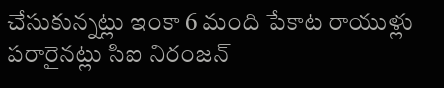చేసుకున్నట్లు ఇంకా 6 మంది పేకాట రాయుళ్లు పరారైనట్లు సిఐ నిరంజన్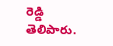రెడ్డి తెలిపారు.